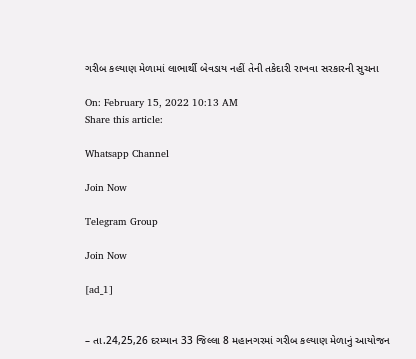ગરીબ કલ્યાણ મેળામાં લાભાર્થી બેવડાય નહીં તેની તકેદારી રાખવા સરકારની સુચના

On: February 15, 2022 10:13 AM
Share this article:

Whatsapp Channel

Join Now

Telegram Group

Join Now

[ad_1]


– તા.24,25,26 દરમ્યાન 33 જિલ્લા 8 મહાનગરમાં ગરીબ કલ્યાણ મેળાનું આયોજન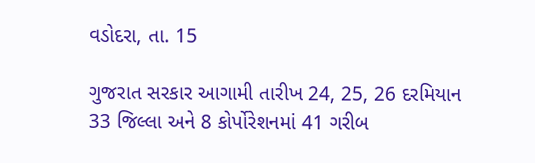વડોદરા, તા. 15

ગુજરાત સરકાર આગામી તારીખ 24, 25, 26 દરમિયાન 33 જિલ્લા અને 8 કોર્પોરેશનમાં 41 ગરીબ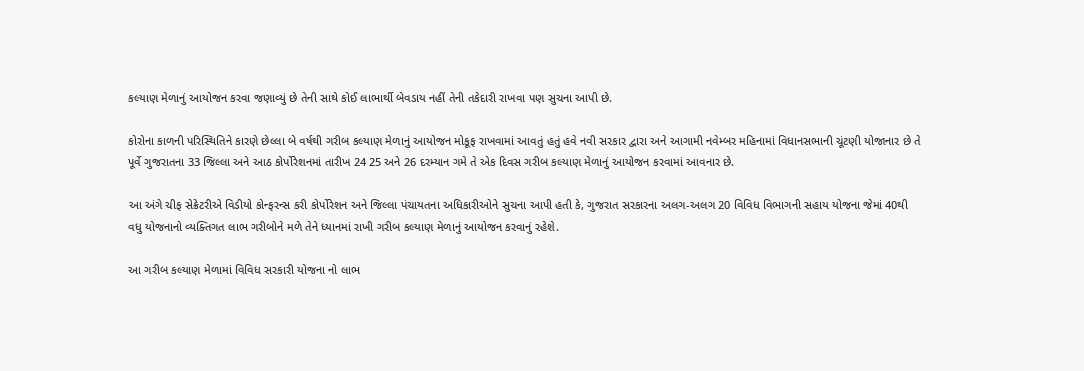કલ્યાણ મેળાનું આયોજન કરવા જણાવ્યું છે તેની સાથે કોઈ લાભાર્થી બેવડાય નહીં તેની તકેદારી રાખવા પણ સુચના આપી છે.

કોરોના કાળની પરિસ્થિતિને કારણે છેલ્લા બે વર્ષથી ગરીબ કલ્યાણ મેળાનું આયોજન મોકૂફ રાખવામાં આવતું હતું હવે નવી સરકાર દ્વારા અને આગામી નવેમ્બર મહિનામાં વિધાનસભાની ચૂંટણી યોજાનાર છે તે પૂર્વે ગુજરાતના 33 જિલ્લા અને આઠ કોર્પોરેશનમાં તારીખ 24 25 અને 26 દરમ્યાન ગમે તે એક દિવસ ગરીબ કલ્યાણ મેળાનું આયોજન કરવામાં આવનાર છે.

આ અંગે ચીફ સેક્રેટરીએ વિડીયો કોન્ફરન્સ કરી કોર્પોરેશન અને જિલ્લા પંચાયતના અધિકારીઓને સુચના આપી હતી કે, ગુજરાત સરકારના અલગ-અલગ 20 વિવિધ વિભાગની સહાય યોજના જેમાં 40થી વધુ યોજનાનો વ્યક્તિગત લાભ ગરીબોને મળે તેને ધ્યાનમાં રાખી ગરીબ કલ્યાણ મેળાનું આયોજન કરવાનું રહેશે.

આ ગરીબ કલ્યાણ મેળામાં વિવિધ સરકારી યોજના નો લાભ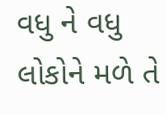વધુ ને વધુ લોકોને મળે તે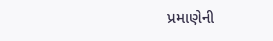પ્રમાણેની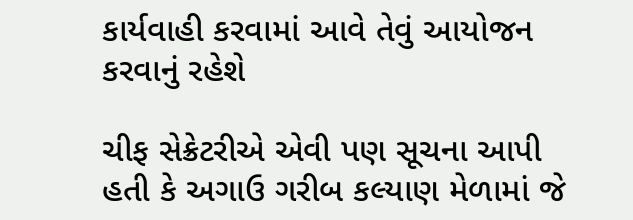કાર્યવાહી કરવામાં આવે તેવું આયોજન કરવાનું રહેશે

ચીફ સેક્રેટરીએ એવી પણ સૂચના આપી હતી કે અગાઉ ગરીબ કલ્યાણ મેળામાં જે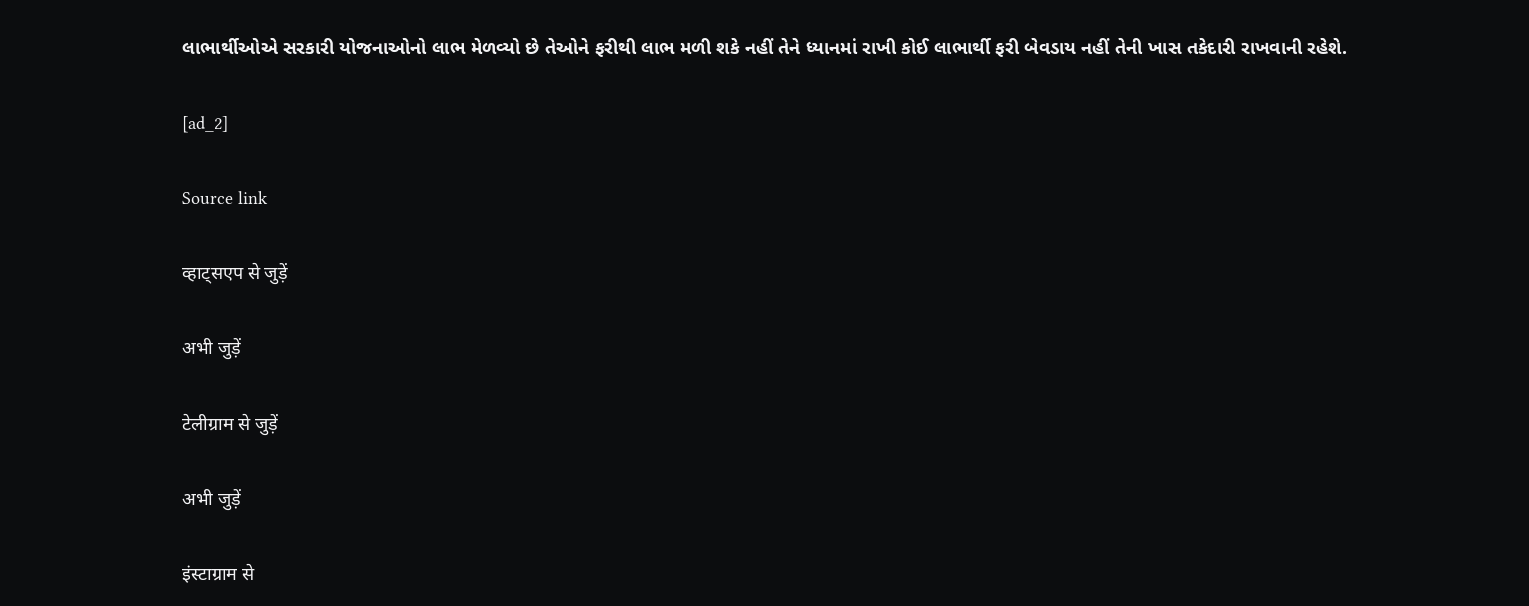લાભાર્થીઓએ સરકારી યોજનાઓનો લાભ મેળવ્યો છે તેઓને ફરીથી લાભ મળી શકે નહીં તેને ધ્યાનમાં રાખી કોઈ લાભાર્થી ફરી બેવડાય નહીં તેની ખાસ તકેદારી રાખવાની રહેશે.

[ad_2]

Source link

व्हाट्सएप से जुड़ें

अभी जुड़ें

टेलीग्राम से जुड़ें

अभी जुड़ें

इंस्टाग्राम से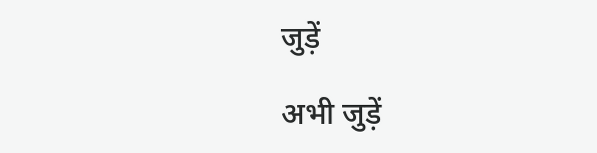जुड़ें

अभी जुड़ें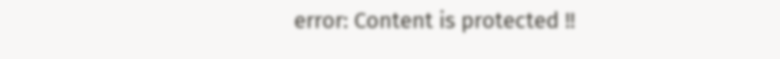error: Content is protected !!